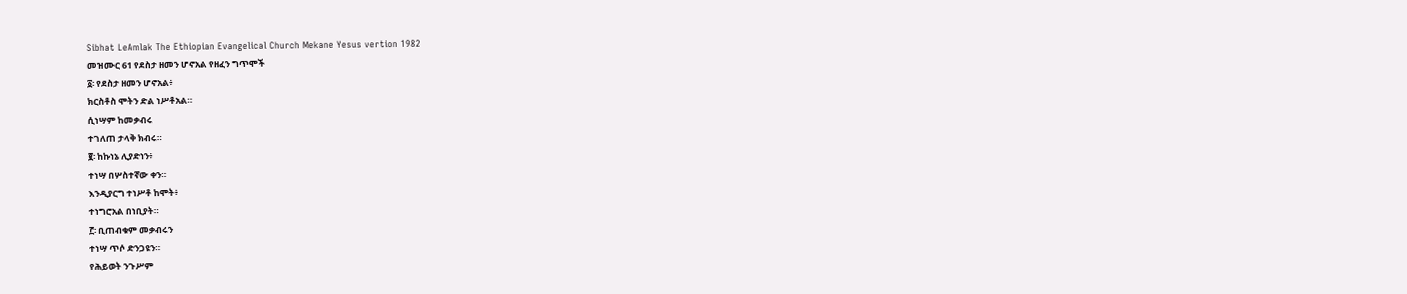Sibhat LeAmlak The Ethiopian Evangelical Church Mekane Yesus vertion 1982
መዝሙር 61 የደስታ ዘመን ሆኖአል የዘፈን ግጥሞች
፩፡ የደስታ ዘመን ሆኖአል፥
ክርስቶስ ሞትን ድል ነሥቶአል።
ሲነሣም ከመቃብሩ
ተገለጠ ታላቅ ክብሩ።
፪፡ ከኩነኔ ሊያድነን፥
ተነሣ በሦስተኛው ቀን።
እንዲያርግ ተነሥቶ ከሞት፥
ተነግሮአል በነቢያት።
፫፡ ቢጠብቁም መቃብሩን
ተነሣ ጥሶ ድንጋዩን።
የሕይወት ንጉሥም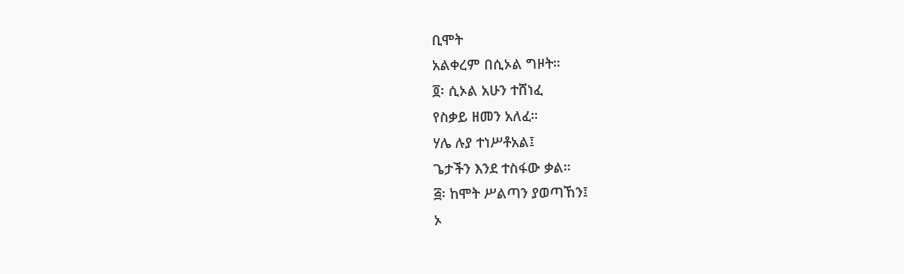ቢሞት
አልቀረም በሲኦል ግዞት።
፬፡ ሲኦል አሁን ተሸነፈ
የስቃይ ዘመን አለፈ።
ሃሌ ሉያ ተነሥቶአል፤
ጌታችን እንደ ተስፋው ቃል።
፭፡ ከሞት ሥልጣን ያወጣኸን፤
ኦ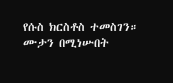የሱስ ክርስቶስ ተመስገን።
ሙታን በሚነሡበት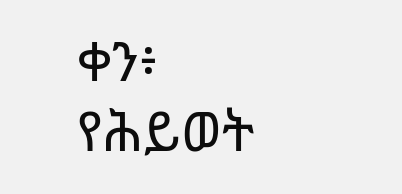ቀን፥
የሕይወት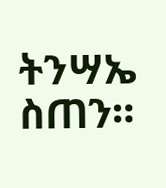ትንሣኤ ስጠን።